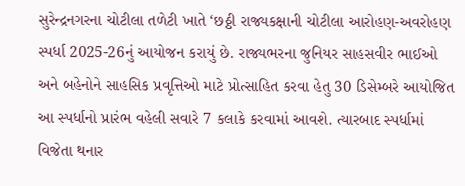સુરેન્દ્રનગરના ચોટીલા તળેટી ખાતે ‘છઠ્ઠી રાજ્યકક્ષાની ચોટીલા આરોહણ-અવરોહણ સ્પર્ધા 2025-26નું આયોજન કરાયું છે. રાજ્યભરના જુનિયર સાહસવીર ભાઈઓ અને બહેનોને સાહસિક પ્રવૃત્તિઓ માટે પ્રોત્સાહિત કરવા હેતુ 30 ડિસેમ્બરે આયોજિત આ સ્પર્ધાનો પ્રારંભ વહેલી સવારે 7 કલાકે કરવામાં આવશે. ત્યારબાદ સ્પર્ધામાં વિજેતા થનાર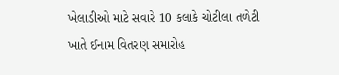ખેલાડીઓ માટે સવારે 10 કલાકે ચોટીલા તળેટી ખાતે ઈનામ વિતરણ સમારોહ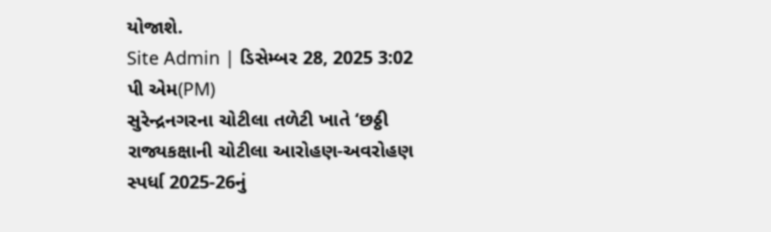યોજાશે.
Site Admin | ડિસેમ્બર 28, 2025 3:02 પી એમ(PM)
સુરેન્દ્રનગરના ચોટીલા તળેટી ખાતે ‘છઠ્ઠી રાજ્યકક્ષાની ચોટીલા આરોહણ-અવરોહણ સ્પર્ધા 2025-26નું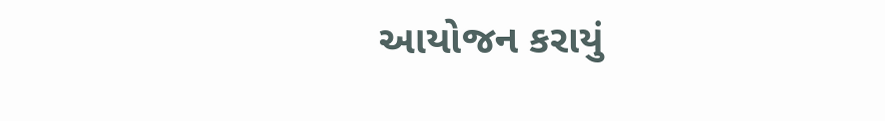આયોજન કરાયું